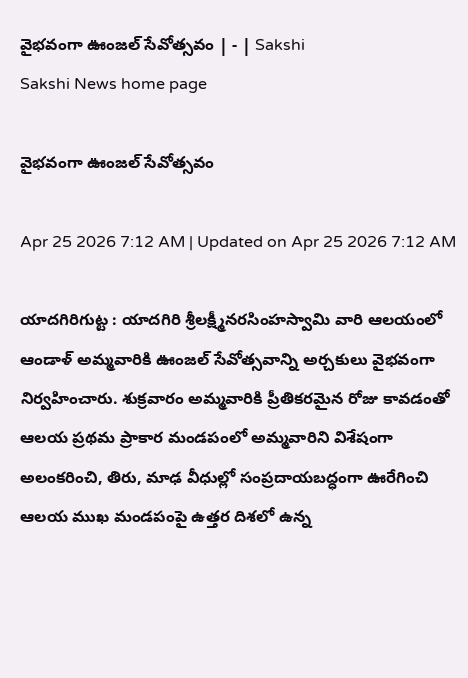వైభవంగా ఊంజల్‌ సేవోత్సవం | - | Sakshi
Sakshi News home page

వైభవంగా ఊంజల్‌ సేవోత్సవం

Apr 25 2026 7:12 AM | Updated on Apr 25 2026 7:12 AM

యాదగిరిగుట్ట : యాదగిరి శ్రీలక్ష్మీనరసింహస్వామి వారి ఆలయంలో ఆండాళ్‌ అమ్మవారికి ఊంజల్‌ సేవోత్సవాన్ని అర్చకులు వైభవంగా నిర్వహించారు. శుక్రవారం అమ్మవారికి ప్రీతికరమైన రోజు కావడంతో ఆలయ ప్రథమ ప్రాకార మండపంలో అమ్మవారిని విశేషంగా అలంకరించి, తిరు, మాఢ వీధుల్లో సంప్రదాయబద్ధంగా ఊరేగించి ఆలయ ముఖ మండపంపై ఉత్తర దిశలో ఉన్న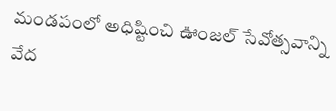మండపంలో అధిష్టించి ఊంజల్‌ సేవోత్సవాన్ని వేద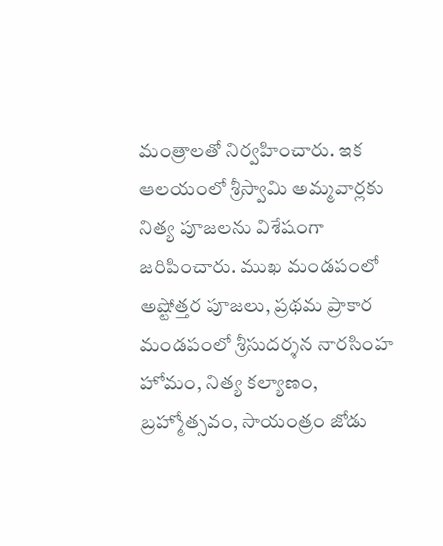మంత్రాలతో నిర్వహించారు. ఇక ఆలయంలో శ్రీస్వామి అమ్మవార్లకు నిత్య పూజలను విశేషంగా జరిపించారు. ముఖ మండపంలో అష్టోత్తర పూజలు, ప్రథమ ప్రాకార మండపంలో శ్రీసుదర్శన నారసింహ హోమం, నిత్య కల్యాణం, బ్రహ్మోత్సవం, సాయంత్రం జోడు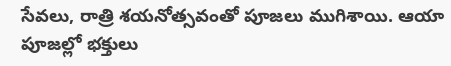సేవలు, రాత్రి శయనోత్సవంతో పూజలు ముగిశాయి. ఆయా పూజల్లో భక్తులు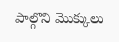పాల్గొని మొక్కులు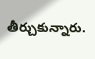తీర్చుకున్నారు.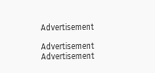Advertisement

Advertisement
Advertisement